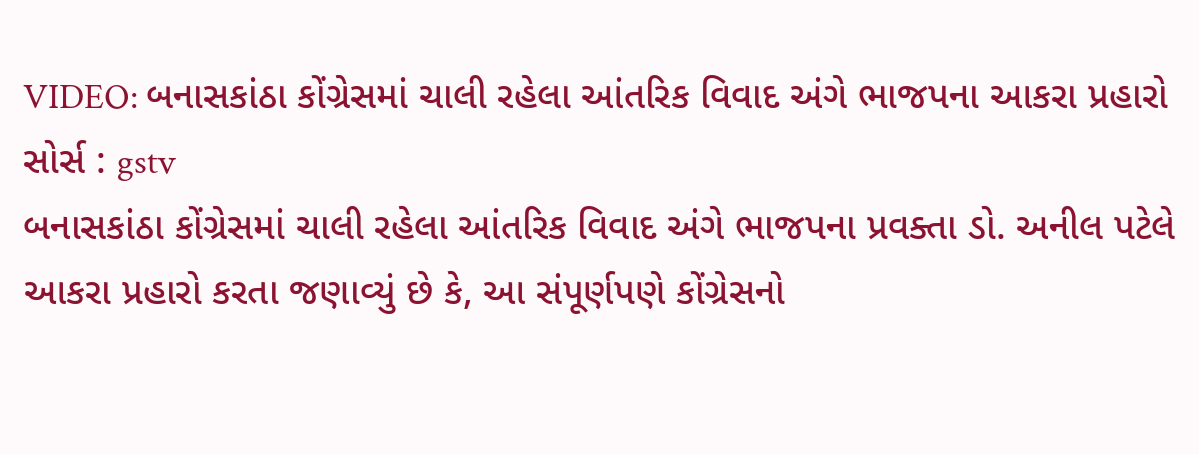VIDEO: બનાસકાંઠા કોંગ્રેસમાં ચાલી રહેલા આંતરિક વિવાદ અંગે ભાજપના આકરા પ્રહારો
સોર્સ : gstv
બનાસકાંઠા કોંગ્રેસમાં ચાલી રહેલા આંતરિક વિવાદ અંગે ભાજપના પ્રવક્તા ડો. અનીલ પટેલે આકરા પ્રહારો કરતા જણાવ્યું છે કે, આ સંપૂર્ણપણે કોંગ્રેસનો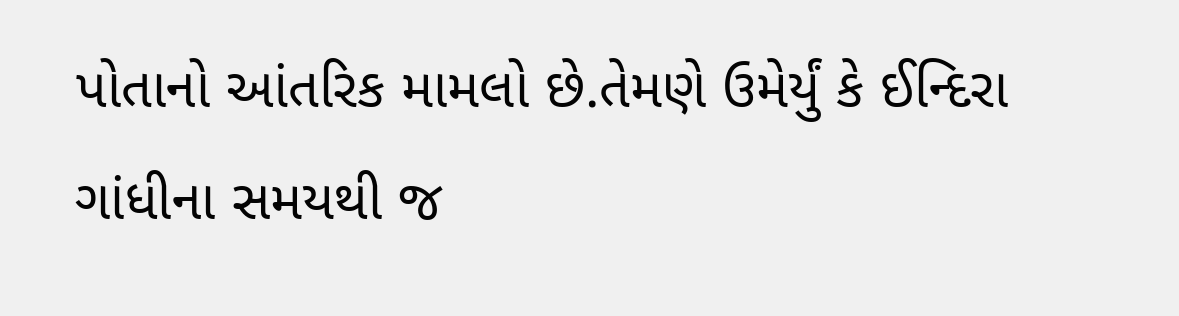પોતાનો આંતરિક મામલો છે.તેમણે ઉમેર્યું કે ઈન્દિરા ગાંધીના સમયથી જ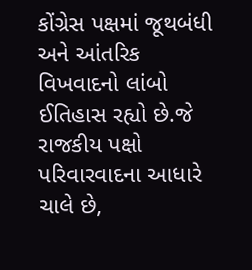કોંગ્રેસ પક્ષમાં જૂથબંધી અને આંતરિક વિખવાદનો લાંબો ઈતિહાસ રહ્યો છે.જે રાજકીય પક્ષો પરિવારવાદના આધારે ચાલે છે,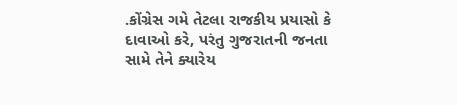.કોંગ્રેસ ગમે તેટલા રાજકીય પ્રયાસો કે દાવાઓ કરે, પરંતુ ગુજરાતની જનતા સામે તેને ક્યારેય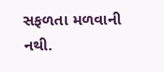સફળતા મળવાની નથી.